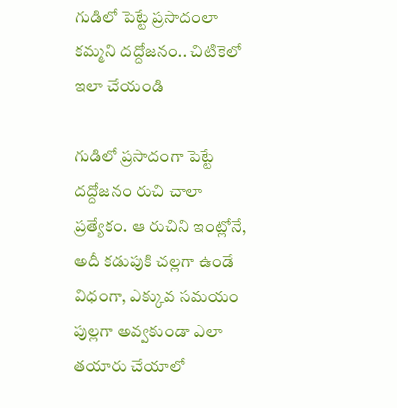గుడిలో పెట్టే ప్రసాదంలా కమ్మని దద్దోజనం.. చిటికెలో ఇలా చేయండి

గుడిలో ప్రసాదంగా పెట్టే దద్దోజనం రుచి చాలా ప్రత్యేకం. ఆ రుచిని ఇంట్లోనే, అదీ కడుపుకి చల్లగా ఉండే విధంగా, ఎక్కువ సమయం పుల్లగా అవ్వకుండా ఎలా తయారు చేయాలో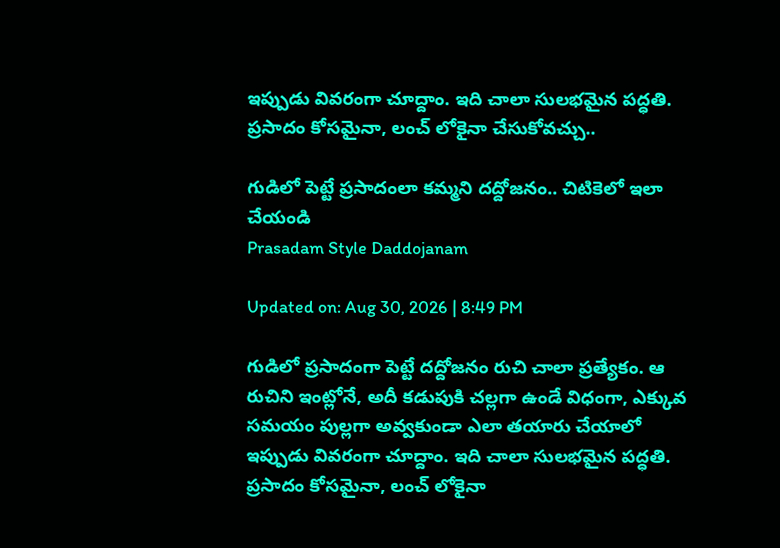ఇప్పుడు వివరంగా చూద్దాం. ఇది చాలా సులభమైన పద్ధతి. ప్రసాదం కోసమైనా, లంచ్ లోకైనా చేసుకోవచ్చు..

గుడిలో పెట్టే ప్రసాదంలా కమ్మని దద్దోజనం.. చిటికెలో ఇలా చేయండి
Prasadam Style Daddojanam

Updated on: Aug 30, 2026 | 8:49 PM

గుడిలో ప్రసాదంగా పెట్టే దద్దోజనం రుచి చాలా ప్రత్యేకం. ఆ రుచిని ఇంట్లోనే, అదీ కడుపుకి చల్లగా ఉండే విధంగా, ఎక్కువ సమయం పుల్లగా అవ్వకుండా ఎలా తయారు చేయాలో ఇప్పుడు వివరంగా చూద్దాం. ఇది చాలా సులభమైన పద్ధతి. ప్రసాదం కోసమైనా, లంచ్ లోకైనా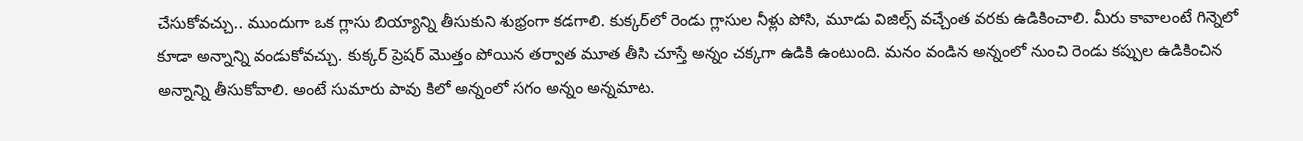చేసుకోవచ్చు.. ముందుగా ఒక గ్లాసు బియ్యాన్ని తీసుకుని శుభ్రంగా కడగాలి. కుక్కర్‌లో రెండు గ్లాసుల నీళ్లు పోసి, మూడు విజిల్స్ వచ్చేంత వరకు ఉడికించాలి. మీరు కావాలంటే గిన్నెలో కూడా అన్నాన్ని వండుకోవచ్చు. కుక్కర్ ప్రెషర్ మొత్తం పోయిన తర్వాత మూత తీసి చూస్తే అన్నం చక్కగా ఉడికి ఉంటుంది. మనం వండిన అన్నంలో నుంచి రెండు కప్పుల ఉడికించిన అన్నాన్ని తీసుకోవాలి. అంటే సుమారు పావు కిలో అన్నంలో సగం అన్నం అన్నమాట.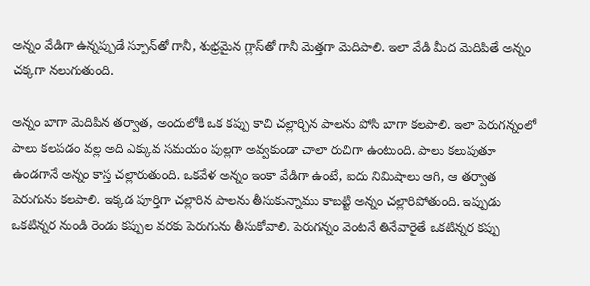అన్నం వేడిగా ఉన్నప్పుడే స్పూన్‌తో గానీ, శుభ్రమైన గ్లాస్‌తో గానీ మెత్తగా మెదిపాలి. ఇలా వేడి మీద మెదిపితే అన్నం చక్కగా నలుగుతుంది.

అన్నం బాగా మెదిపిన తర్వాత, అందులోకి ఒక కప్పు కాచి చల్లార్చిన పాలను పోసి బాగా కలపాలి. ఇలా పెరుగన్నంలో పాలు కలపడం వల్ల అది ఎక్కువ సమయం పుల్లగా అవ్వకుండా చాలా రుచిగా ఉంటుంది. పాలు కలుపుతూ ఉండగానే అన్నం కాస్త చల్లారుతుంది. ఒకవేళ అన్నం ఇంకా వేడిగా ఉంటే, ఐదు నిమిషాలు ఆగి, ఆ తర్వాత పెరుగును కలపాలి. ఇక్కడ పూర్తిగా చల్లారిన పాలను తీసుకున్నాము కాబట్టి అన్నం చల్లారిపోతుంది. ఇప్పుడు ఒకటిన్నర నుండి రెండు కప్పుల వరకు పెరుగును తీసుకోవాలి. పెరుగన్నం వెంటనే తినేవారైతే ఒకటిన్నర కప్పు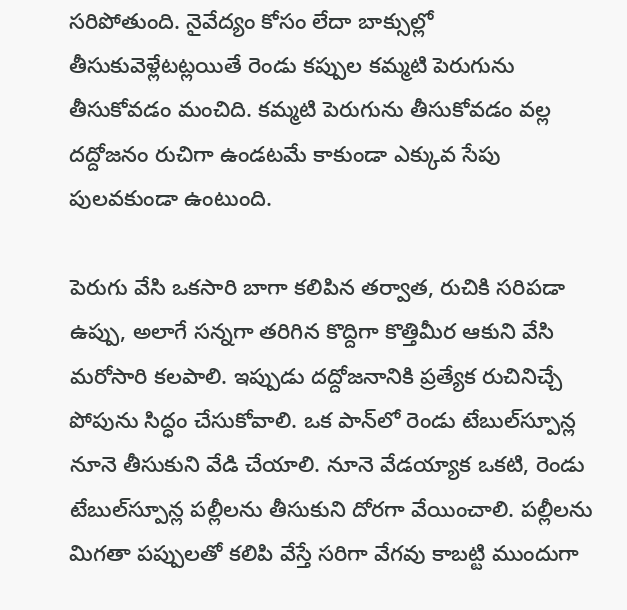సరిపోతుంది. నైవేద్యం కోసం లేదా బాక్సుల్లో తీసుకువెళ్లేటట్లయితే రెండు కప్పుల కమ్మటి పెరుగును తీసుకోవడం మంచిది. కమ్మటి పెరుగును తీసుకోవడం వల్ల దద్దోజనం రుచిగా ఉండటమే కాకుండా ఎక్కువ సేపు పులవకుండా ఉంటుంది.

పెరుగు వేసి ఒకసారి బాగా కలిపిన తర్వాత, రుచికి సరిపడా ఉప్పు, అలాగే సన్నగా తరిగిన కొద్దిగా కొత్తిమీర ఆకుని వేసి మరోసారి కలపాలి. ఇప్పుడు దద్దోజనానికి ప్రత్యేక రుచినిచ్చే పోపును సిద్ధం చేసుకోవాలి. ఒక పాన్‌లో రెండు టేబుల్‌స్పూన్ల నూనె తీసుకుని వేడి చేయాలి. నూనె వేడయ్యాక ఒకటి, రెండు టేబుల్‌స్పూన్ల పల్లీలను తీసుకుని దోరగా వేయించాలి. పల్లీలను మిగతా పప్పులతో కలిపి వేస్తే సరిగా వేగవు కాబట్టి ముందుగా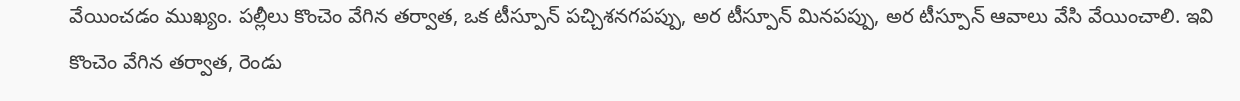వేయించడం ముఖ్యం. పల్లీలు కొంచెం వేగిన తర్వాత, ఒక టీస్పూన్ పచ్చిశనగపప్పు, అర టీస్పూన్ మినపప్పు, అర టీస్పూన్ ఆవాలు వేసి వేయించాలి. ఇవి కొంచెం వేగిన తర్వాత, రెండు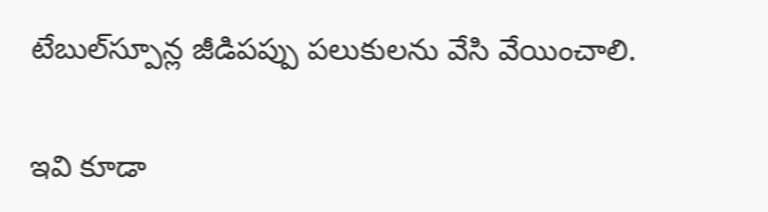టేబుల్‌స్పూన్ల జీడిపప్పు పలుకులను వేసి వేయించాలి.

ఇవి కూడా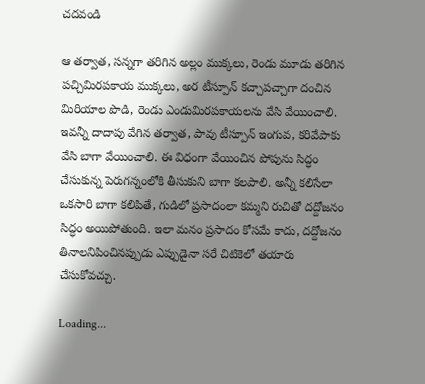చదవండి

ఆ తర్వాత, సన్నగా తరిగిన అల్లం ముక్కలు, రెండు మూడు తరిగిన పచ్చిమిరపకాయ ముక్కలు, అర టీస్పూన్ కచ్చాపచ్చాగా దంచిన మిరియాల పొడి, రెండు ఎండుమిరపకాయలను వేసి వేయించాలి. ఇవన్నీ దాదాపు వేగిన తర్వాత, పావు టీస్పూన్ ఇంగువ, కరివేపాకు వేసి బాగా వేయించాలి. ఈ విధంగా వేయించిన పోపును సిద్ధం చేసుకున్న పెరుగన్నంలోకి తీసుకుని బాగా కలపాలి. అన్నీ కలిసేలా ఒకసారి బాగా కలిపితే, గుడిలో ప్రసాదంలా కమ్మని రుచితో దద్దోజనం సిద్ధం అయిపోతుంది. ఇలా మనం ప్రసాదం కోసమే కాదు, దద్దోజనం తినాలనిపించినప్పుడు ఎప్పుడైనా సరే చిటికెలో తయారు చేసుకోవచ్చు.

Loading...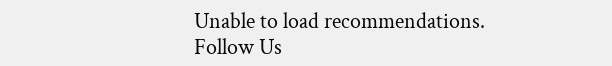Unable to load recommendations.
Follow Us